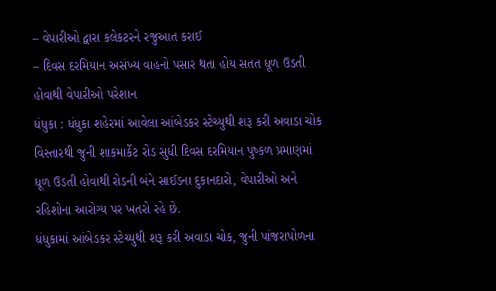– વેપારીઓ દ્વારા કલેકટરને રજુઆત કરાઈ
– દિવસ દરમિયાન અસંખ્ય વાહનો પસાર થતા હોય સતત ધૂળ ઉડતી હોવાથી વેપારીઓ પરેશાન
ધંધુકા : ધંધુકા શહેરમાં આવેલા આંબેડકર સ્ટેચ્યુથી શરૂ કરી અવાડા ચોક વિસ્તારથી જુની શાકમાર્કેટ રોડ સુધી દિવસ દરમિયાન પુષ્કળ પ્રમાણમાં ધૂળ ઉડતી હોવાથી રોડની બંને સાઈડના દુકાનદારો, વેપારીઓ અને રહિશોના આરોગ્ય પર ખતરો રહે છે.
ધંધુકામાં આંબેડકર સ્ટેચ્યુથી શરૂ કરી અવાડા ચોક, જુની પાંજરાપોળના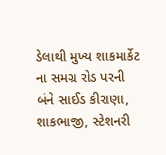ડેલાથી મુખ્ય શાકમાર્કેટ ના સમગ્ર રોડ પરની બંને સાઈડ કીરાણા, શાકભાજી, સ્ટેશનરી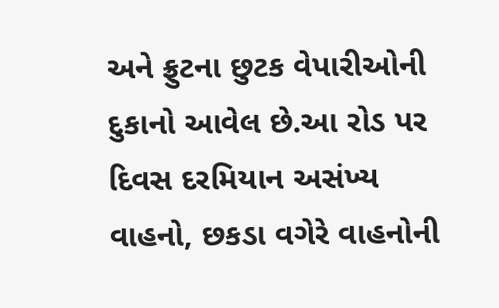અને ફ્રુટના છુટક વેપારીઓની દુકાનો આવેલ છે.આ રોડ પર દિવસ દરમિયાન અસંખ્ય વાહનો, છકડા વગેરે વાહનોની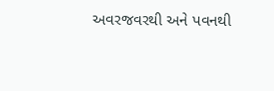અવરજવરથી અને પવનથી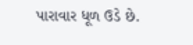પારાવાર ધૂળ ઉડે છે.